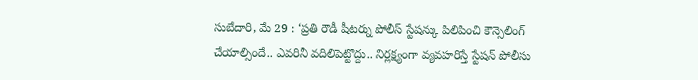సుబేదారి, మే 29 : ‘ప్రతి రౌడీ షీటర్ను పోలీస్ స్టేషన్కు పిలిపించి కౌన్సెలింగ్ చేయాల్సిందే.. ఎవరినీ వదిలిపెట్టొద్దు.. నిర్లక్ష్యంగా వ్యవహరిస్తే స్టేషన్ పోలీసు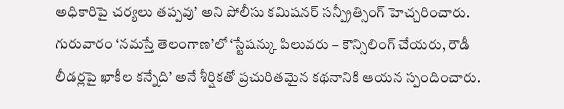అధికారిపై చర్యలు తప్పవు’ అని పోలీసు కమిషనర్ సన్ప్రీత్సింగ్ హెచ్చరించారు. గురువారం ‘నమస్తే తెలంగాణ’లో ‘స్టేషన్కు పిలువరు – కౌన్సిలింగ్ చేయరు, రౌడీ లీడర్లపై ఖాకీల కన్నేది’ అనే శీర్షికతో ప్రచురితమైన కథనానికి ఆయన స్పందించారు.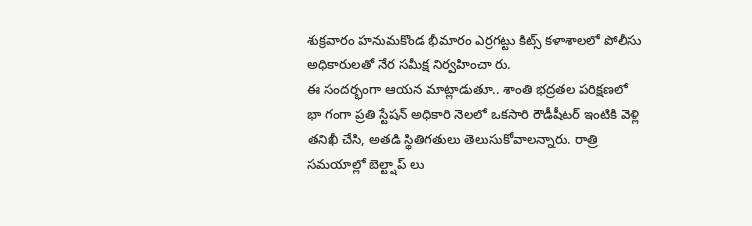శుక్రవారం హనుమకొండ భీమారం ఎర్రగట్టు కిట్స్ కళాశాలలో పోలీసు అధికారులతో నేర సమీక్ష నిర్వహించా రు.
ఈ సందర్భంగా ఆయన మాట్లాడుతూ.. శాంతి భద్రతల పరిక్షణలో భా గంగా ప్రతి స్టేషన్ అధికారి నెలలో ఒకసారి రౌడీషీటర్ ఇంటికి వెళ్లి తనిఖీ చేసి, అతడి స్థితిగతులు తెలుసుకోవాలన్నారు. రాత్రి సమయాల్లో బెల్ట్షాప్ లు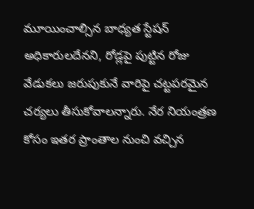మూయించాల్సిన బాధ్యత స్టేషన్ అధికారులదేనని, రోడ్లపై పుట్టిన రోజు వేడుకలు జరుపుకునే వారిపై చట్టపరమైన చర్యలు తీసుకోవాలన్నారు. నేర నియంత్రణ కోసం ఇతర ప్రాంతాల నుంచి వచ్చిన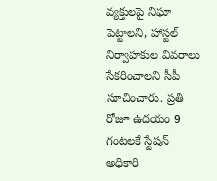వ్యక్తులపై నిఘా పెట్టాలని, హాస్టల్ నిర్వాహకుల వివరాలు సేకరించాలని సీపీ సూచించారు. ప్రతి రోజూ ఉదయం 9 గంటలకే స్టేషన్ అధికారి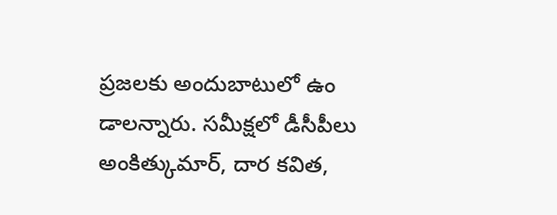ప్రజలకు అందుబాటులో ఉం డాలన్నారు. సమీక్షలో డీసీపీలు అంకిత్కుమార్, దార కవిత,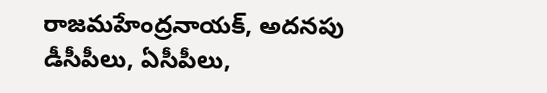రాజమహేంద్రనాయక్, అదనపు డీసీపీలు, ఏసీపీలు,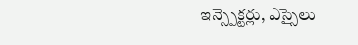ఇన్స్పెక్టర్లు, ఎస్సైలు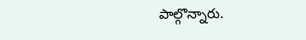పాల్గొన్నారు.